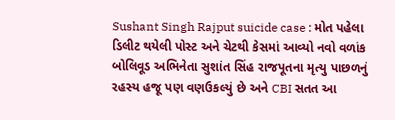Sushant Singh Rajput suicide case : મોત પહેલા ડિલીટ થયેલી પોસ્ટ અને ચેટથી કેસમાં આવ્યો નવો વળાંક
બોલિવૂડ અભિનેતા સુશાંત સિંહ રાજપૂતના મૃત્યુ પાછળનું રહસ્ય હજૂ પણ વણઉકલ્યું છે અને CBI સતત આ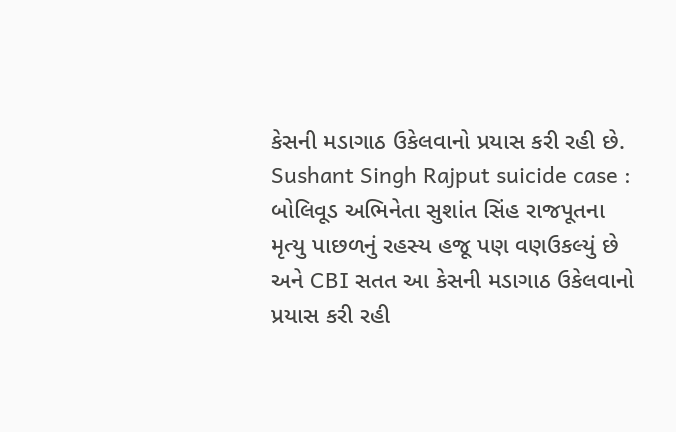કેસની મડાગાઠ ઉકેલવાનો પ્રયાસ કરી રહી છે.
Sushant Singh Rajput suicide case : બોલિવૂડ અભિનેતા સુશાંત સિંહ રાજપૂતના મૃત્યુ પાછળનું રહસ્ય હજૂ પણ વણઉકલ્યું છે અને CBI સતત આ કેસની મડાગાઠ ઉકેલવાનો પ્રયાસ કરી રહી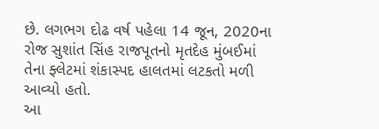છે. લગભગ દોઢ વર્ષ પહેલા 14 જૂન, 2020ના રોજ સુશાંત સિંહ રાજપૂતનો મૃતદેહ મુંબઈમાં તેના ફ્લેટમાં શંકાસ્પદ હાલતમાં લટકતો મળી આવ્યો હતો.
આ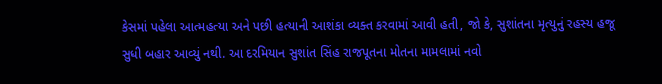કેસમાં પહેલા આત્મહત્યા અને પછી હત્યાની આશંકા વ્યક્ત કરવામાં આવી હતી, જો કે, સુશાંતના મૃત્યુનું રહસ્ય હજૂ સુધી બહાર આવ્યું નથી. આ દરમિયાન સુશાંત સિંહ રાજપૂતના મોતના મામલામાં નવો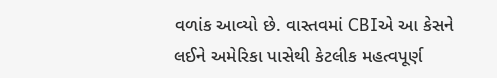વળાંક આવ્યો છે. વાસ્તવમાં CBIએ આ કેસને લઈને અમેરિકા પાસેથી કેટલીક મહત્વપૂર્ણ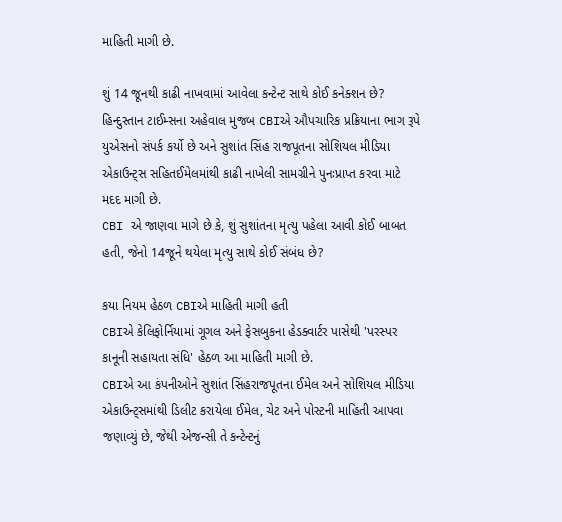માહિતી માગી છે.

શું 14 જૂનથી કાઢી નાખવામાં આવેલા કન્ટેન્ટ સાથે કોઈ કનેક્શન છે?
હિન્દુસ્તાન ટાઈમ્સના અહેવાલ મુજબ CBIએ ઔપચારિક પ્રક્રિયાના ભાગ રૂપે યુએસનો સંપર્ક કર્યો છે અને સુશાંત સિંહ રાજપૂતના સોશિયલ મીડિયા એકાઉન્ટ્સ સહિતઈમેલમાંથી કાઢી નાખેલી સામગ્રીને પુનઃપ્રાપ્ત કરવા માટે મદદ માગી છે.
CBI એ જાણવા માગે છે કે, શું સુશાંતના મૃત્યુ પહેલા આવી કોઈ બાબત હતી, જેનો 14જૂને થયેલા મૃત્યુ સાથે કોઈ સંબંધ છે?

કયા નિયમ હેઠળ CBIએ માહિતી માગી હતી
CBIએ કેલિફોર્નિયામાં ગૂગલ અને ફેસબુકના હેડક્વાર્ટર પાસેથી 'પરસ્પર કાનૂની સહાયતા સંધિ' હેઠળ આ માહિતી માગી છે.
CBIએ આ કંપનીઓને સુશાંત સિંહરાજપૂતના ઈમેલ અને સોશિયલ મીડિયા એકાઉન્ટ્સમાંથી ડિલીટ કરાયેલા ઈમેલ, ચેટ અને પોસ્ટની માહિતી આપવા જણાવ્યું છે, જેથી એજન્સી તે કન્ટેન્ટનું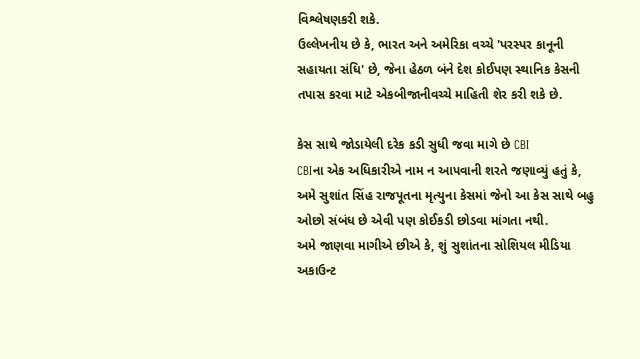વિશ્લેષણકરી શકે.
ઉલ્લેખનીય છે કે, ભારત અને અમેરિકા વચ્ચે 'પરસ્પર કાનૂની સહાયતા સંધિ' છે, જેના હેઠળ બંને દેશ કોઈપણ સ્થાનિક કેસની તપાસ કરવા માટે એકબીજાનીવચ્ચે માહિતી શેર કરી શકે છે.

કેસ સાથે જોડાયેલી દરેક કડી સુધી જવા માગે છે CBI
CBIના એક અધિકારીએ નામ ન આપવાની શરતે જણાવ્યું હતું કે, અમે સુશાંત સિંહ રાજપૂતના મૃત્યુના કેસમાં જેનો આ કેસ સાથે બહુ ઓછો સંબંધ છે એવી પણ કોઈકડી છોડવા માંગતા નથી.
અમે જાણવા માગીએ છીએ કે, શું સુશાંતના સોશિયલ મીડિયા અકાઉન્ટ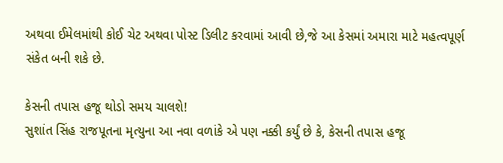અથવા ઈમેલમાંથી કોઈ ચેટ અથવા પોસ્ટ ડિલીટ કરવામાં આવી છે,જે આ કેસમાં અમારા માટે મહત્વપૂર્ણ સંકેત બની શકે છે.

કેસની તપાસ હજૂ થોડો સમય ચાલશે!
સુશાંત સિંહ રાજપૂતના મૃત્યુના આ નવા વળાંકે એ પણ નક્કી કર્યું છે કે, કેસની તપાસ હજૂ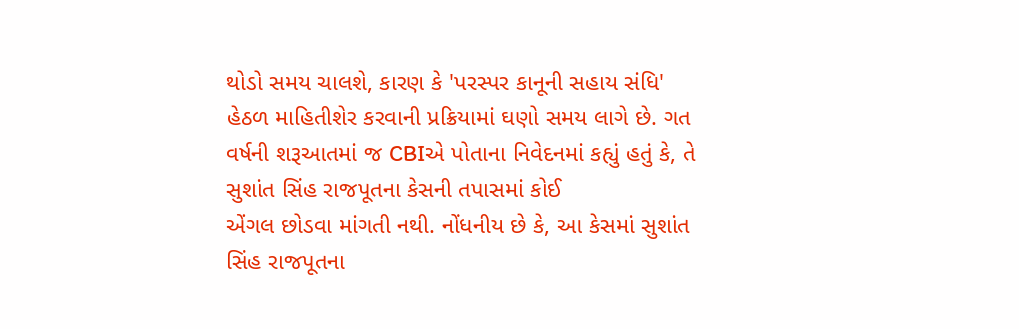થોડો સમય ચાલશે, કારણ કે 'પરસ્પર કાનૂની સહાય સંધિ' હેઠળ માહિતીશેર કરવાની પ્રક્રિયામાં ઘણો સમય લાગે છે. ગત વર્ષની શરૂઆતમાં જ CBIએ પોતાના નિવેદનમાં કહ્યું હતું કે, તે સુશાંત સિંહ રાજપૂતના કેસની તપાસમાં કોઈ
એંગલ છોડવા માંગતી નથી. નોંધનીય છે કે, આ કેસમાં સુશાંત સિંહ રાજપૂતના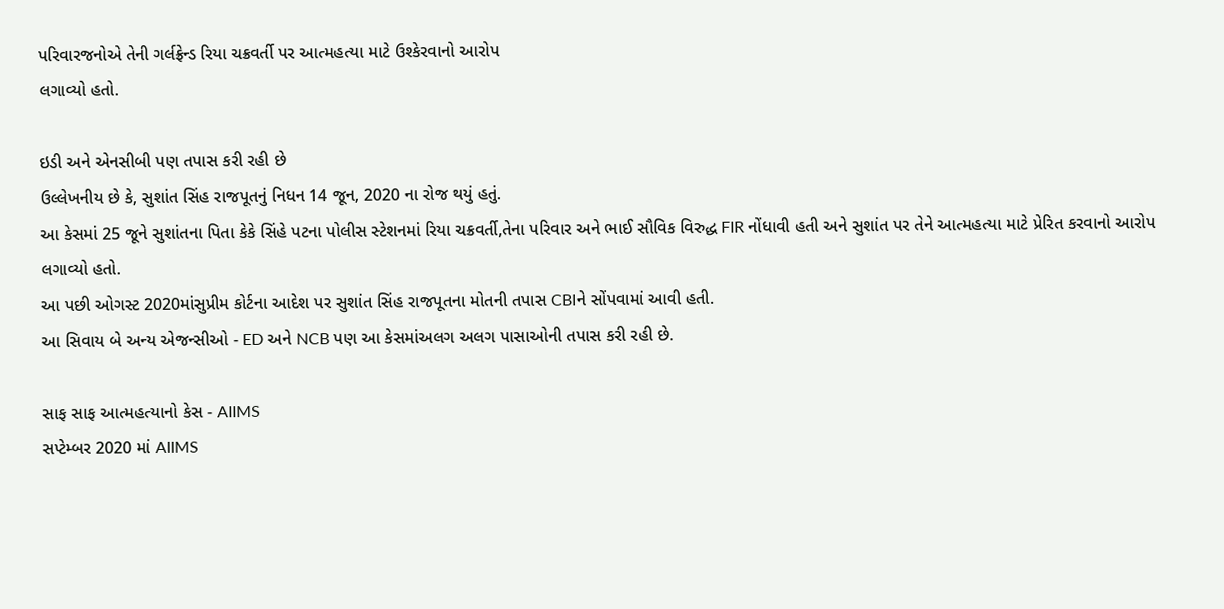પરિવારજનોએ તેની ગર્લફ્રેન્ડ રિયા ચક્રવર્તી પર આત્મહત્યા માટે ઉશ્કેરવાનો આરોપ
લગાવ્યો હતો.

ઇડી અને એનસીબી પણ તપાસ કરી રહી છે
ઉલ્લેખનીય છે કે, સુશાંત સિંહ રાજપૂતનું નિધન 14 જૂન, 2020 ના રોજ થયું હતું.
આ કેસમાં 25 જૂને સુશાંતના પિતા કેકે સિંહે પટના પોલીસ સ્ટેશનમાં રિયા ચક્રવર્તી,તેના પરિવાર અને ભાઈ સૌવિક વિરુદ્ધ FIR નોંધાવી હતી અને સુશાંત પર તેને આત્મહત્યા માટે પ્રેરિત કરવાનો આરોપ લગાવ્યો હતો.
આ પછી ઓગસ્ટ 2020માંસુપ્રીમ કોર્ટના આદેશ પર સુશાંત સિંહ રાજપૂતના મોતની તપાસ CBIને સોંપવામાં આવી હતી.
આ સિવાય બે અન્ય એજન્સીઓ - ED અને NCB પણ આ કેસમાંઅલગ અલગ પાસાઓની તપાસ કરી રહી છે.

સાફ સાફ આત્મહત્યાનો કેસ - AIIMS
સપ્ટેમ્બર 2020 માં AIIMS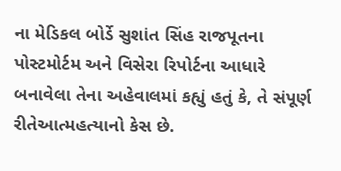ના મેડિકલ બોર્ડે સુશાંત સિંહ રાજપૂતના પોસ્ટમોર્ટમ અને વિસેરા રિપોર્ટના આધારે બનાવેલા તેના અહેવાલમાં કહ્યું હતું કે, તે સંપૂર્ણ રીતેઆત્મહત્યાનો કેસ છે.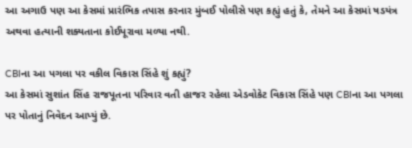આ અગાઉ પણ આ કેસમાં પ્રારંભિક તપાસ કરનાર મુંબઈ પોલીસે પણ કહ્યું હતું કે, તેમને આ કેસમાં ષડયંત્ર અથવા હત્યાની શક્યતાના કોઈપૂરાવા મળ્યા નથી.

CBIના આ પગલા પર વકીલ વિકાસ સિંહે શું કહ્યું?
આ કેસમાં સુશાંત સિંહ રાજપૂતના પરિવાર વતી હાજર રહેલા એડવોકેટ વિકાસ સિંહે પણ CBIના આ પગલા પર પોતાનું નિવેદન આપ્યું છે.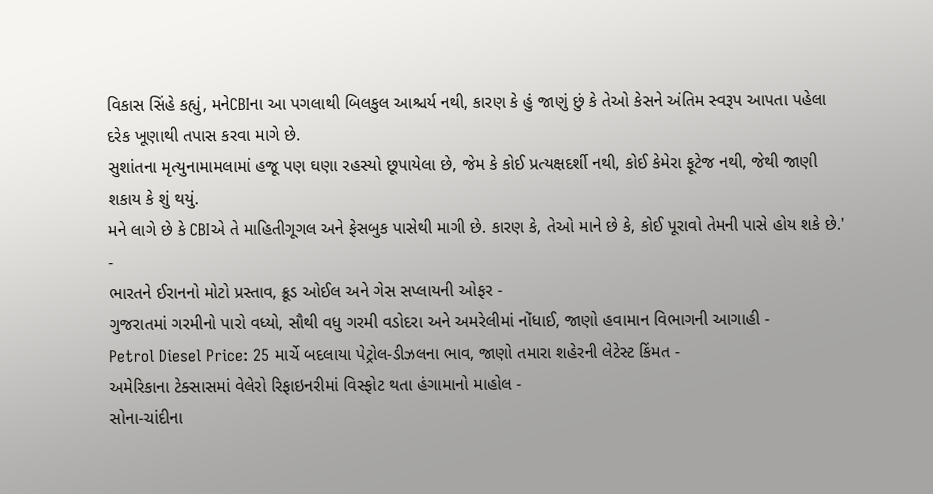વિકાસ સિંહે કહ્યું, મનેCBIના આ પગલાથી બિલકુલ આશ્ચર્ય નથી, કારણ કે હું જાણું છું કે તેઓ કેસને અંતિમ સ્વરૂપ આપતા પહેલા દરેક ખૂણાથી તપાસ કરવા માગે છે.
સુશાંતના મૃત્યુનામામલામાં હજૂ પણ ઘણા રહસ્યો છૂપાયેલા છે, જેમ કે કોઈ પ્રત્યક્ષદર્શી નથી, કોઈ કેમેરા ફૂટેજ નથી, જેથી જાણી શકાય કે શું થયું.
મને લાગે છે કે CBIએ તે માહિતીગૂગલ અને ફેસબુક પાસેથી માગી છે. કારણ કે, તેઓ માને છે કે, કોઈ પૂરાવો તેમની પાસે હોય શકે છે.'
-
ભારતને ઈરાનનો મોટો પ્રસ્તાવ, ક્રૂડ ઓઈલ અને ગેસ સપ્લાયની ઓફર -
ગુજરાતમાં ગરમીનો પારો વધ્યો, સૌથી વધુ ગરમી વડોદરા અને અમરેલીમાં નોંધાઈ, જાણો હવામાન વિભાગની આગાહી -
Petrol Diesel Price: 25 માર્ચે બદલાયા પેટ્રોલ-ડીઝલના ભાવ, જાણો તમારા શહેરની લેટેસ્ટ કિંમત -
અમેરિકાના ટેક્સાસમાં વેલેરો રિફાઇનરીમાં વિસ્ફોટ થતા હંગામાનો માહોલ -
સોના-ચાંદીના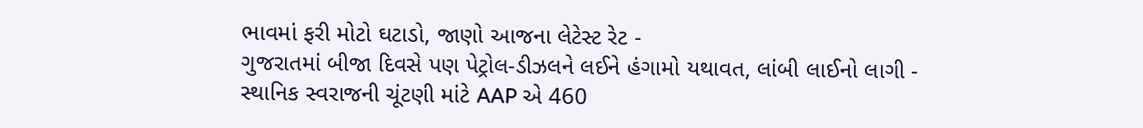ભાવમાં ફરી મોટો ઘટાડો, જાણો આજના લેટેસ્ટ રેટ -
ગુજરાતમાં બીજા દિવસે પણ પેટ્રોલ-ડીઝલને લઈને હંગામો યથાવત, લાંબી લાઈનો લાગી -
સ્થાનિક સ્વરાજની ચૂંટણી માંટે AAP એ 460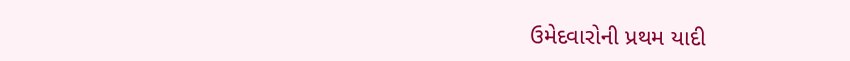ઉમેદવારોની પ્રથમ યાદી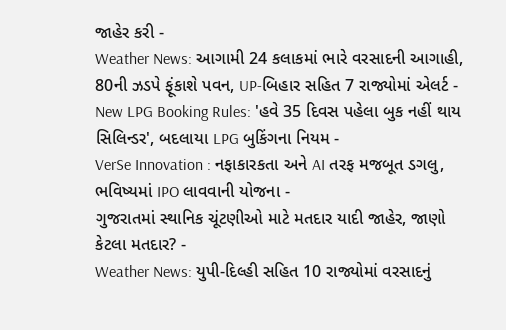જાહેર કરી -
Weather News: આગામી 24 કલાકમાં ભારે વરસાદની આગાહી, 80ની ઝડપે ફૂંકાશે પવન, UP-બિહાર સહિત 7 રાજ્યોમાં એલર્ટ -
New LPG Booking Rules: 'હવે 35 દિવસ પહેલા બુક નહીં થાય સિલિન્ડર', બદલાયા LPG બુકિંગના નિયમ -
VerSe Innovation : નફાકારકતા અને AI તરફ મજબૂત ડગલુ, ભવિષ્યમાં IPO લાવવાની યોજના -
ગુજરાતમાં સ્થાનિક ચૂંટણીઓ માટે મતદાર યાદી જાહેર, જાણો કેટલા મતદાર? -
Weather News: યુપી-દિલ્હી સહિત 10 રાજ્યોમાં વરસાદનું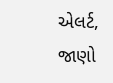એલર્ટ, જાણો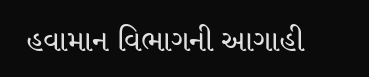હવામાન વિભાગની આગાહી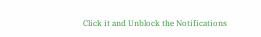Click it and Unblock the Notifications